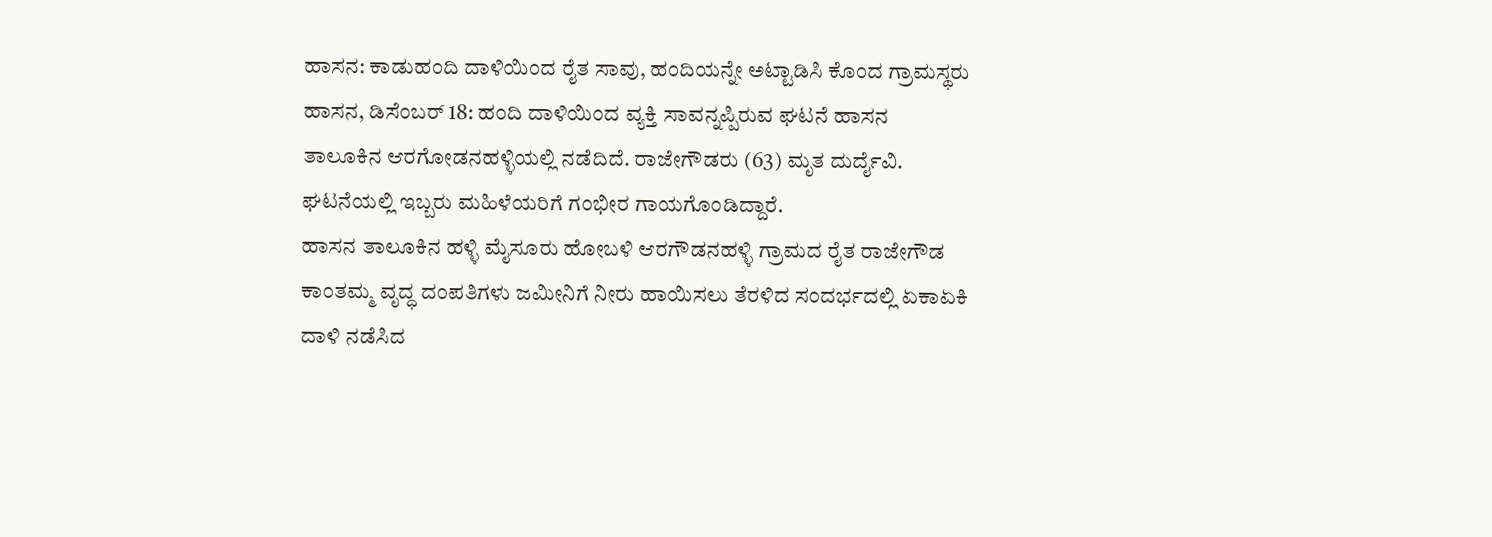ಹಾಸನ: ಕಾಡುಹಂದಿ ದಾಳಿಯಿಂದ ರೈತ ಸಾವು, ಹಂದಿಯನ್ನೇ ಅಟ್ಟಾಡಿಸಿ ಕೊಂದ ಗ್ರಾಮಸ್ಥರು
ಹಾಸನ, ಡಿಸೆಂಬರ್ 18: ಹಂದಿ ದಾಳಿಯಿಂದ ವ್ಯಕ್ತಿ ಸಾವನ್ನಪ್ಪಿರುವ ಘಟನೆ ಹಾಸನ ತಾಲೂಕಿನ ಆರಗೋಡನಹಳ್ಳಿಯಲ್ಲಿ ನಡೆದಿದೆ. ರಾಜೇಗೌಡರು (63) ಮೃತ ದುರ್ದೈವಿ. ಘಟನೆಯಲ್ಲಿ ಇಬ್ಬರು ಮಹಿಳೆಯರಿಗೆ ಗಂಭೀರ ಗಾಯಗೊಂಡಿದ್ದಾರೆ.
ಹಾಸನ ತಾಲೂಕಿನ ಹಳ್ಳಿ ಮೈಸೂರು ಹೋಬಳಿ ಆರಗೌಡನಹಳ್ಳಿ ಗ್ರಾಮದ ರೈತ ರಾಜೇಗೌಡ ಕಾಂತಮ್ಮ ವೃದ್ಧ ದಂಪತಿಗಳು ಜಮೀನಿಗೆ ನೀರು ಹಾಯಿಸಲು ತೆರಳಿದ ಸಂದರ್ಭದಲ್ಲಿ ಏಕಾಏಕಿ ದಾಳಿ ನಡೆಸಿದ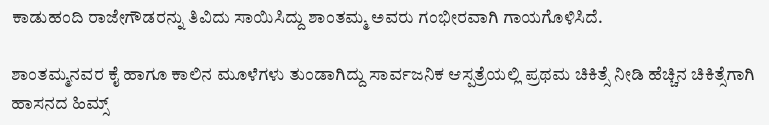ಕಾಡುಹಂದಿ ರಾಜೇಗೌಡರನ್ನು ತಿವಿದು ಸಾಯಿಸಿದ್ದು ಶಾಂತಮ್ಮ ಅವರು ಗಂಭೀರವಾಗಿ ಗಾಯಗೊಳಿಸಿದೆ.

ಶಾಂತಮ್ಮನವರ ಕೈ ಹಾಗೂ ಕಾಲಿನ ಮೂಳೆಗಳು ತುಂಡಾಗಿದ್ದು ಸಾರ್ವಜನಿಕ ಆಸ್ಪತ್ರೆಯಲ್ಲಿ ಪ್ರಥಮ ಚಿಕಿತ್ಸೆ ನೀಡಿ ಹೆಚ್ಚಿನ ಚಿಕಿತ್ಸೆಗಾಗಿ ಹಾಸನದ ಹಿಮ್ಸ್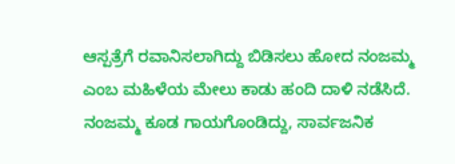ಆಸ್ಪತ್ರೆಗೆ ರವಾನಿಸಲಾಗಿದ್ದು ಬಿಡಿಸಲು ಹೋದ ನಂಜಮ್ಮ ಎಂಬ ಮಹಿಳೆಯ ಮೇಲು ಕಾಡು ಹಂದಿ ದಾಳಿ ನಡೆಸಿದೆ. ನಂಜಮ್ಮ ಕೂಡ ಗಾಯಗೊಂಡಿದ್ದು, ಸಾರ್ವಜನಿಕ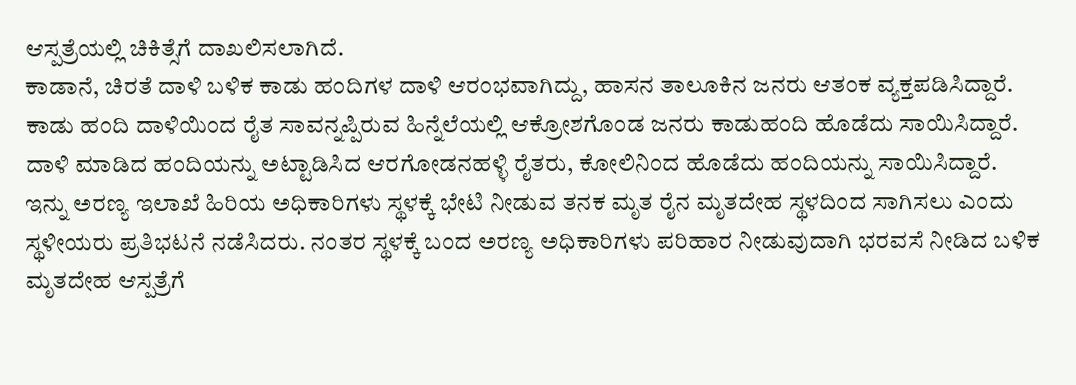ಆಸ್ಪತ್ರೆಯಲ್ಲಿ ಚಿಕಿತ್ಸೆಗೆ ದಾಖಲಿಸಲಾಗಿದೆ.
ಕಾಡಾನೆ, ಚಿರತೆ ದಾಳಿ ಬಳಿಕ ಕಾಡು ಹಂದಿಗಳ ದಾಳಿ ಆರಂಭವಾಗಿದ್ದು, ಹಾಸನ ತಾಲೂಕಿನ ಜನರು ಆತಂಕ ವ್ಯಕ್ತಪಡಿಸಿದ್ದಾರೆ. ಕಾಡು ಹಂದಿ ದಾಳಿಯಿಂದ ರೈತ ಸಾವನ್ನಪ್ಪಿರುವ ಹಿನ್ನೆಲೆಯಲ್ಲಿ ಆಕ್ರೋಶಗೊಂಡ ಜನರು ಕಾಡುಹಂದಿ ಹೊಡೆದು ಸಾಯಿಸಿದ್ದಾರೆ. ದಾಳಿ ಮಾಡಿದ ಹಂದಿಯನ್ನು ಅಟ್ಟಾಡಿಸಿದ ಆರಗೋಡನಹಳ್ಳಿ ರೈತರು, ಕೋಲಿನಿಂದ ಹೊಡೆದು ಹಂದಿಯನ್ನು ಸಾಯಿಸಿದ್ದಾರೆ.
ಇನ್ನು ಅರಣ್ಯ ಇಲಾಖೆ ಹಿರಿಯ ಅಧಿಕಾರಿಗಳು ಸ್ಥಳಕ್ಕೆ ಭೇಟಿ ನೀಡುವ ತನಕ ಮೃತ ರೈನ ಮೃತದೇಹ ಸ್ಥಳದಿಂದ ಸಾಗಿಸಲು ಎಂದು ಸ್ಥಳೀಯರು ಪ್ರತಿಭಟನೆ ನಡೆಸಿದರು. ನಂತರ ಸ್ಥಳಕ್ಕೆ ಬಂದ ಅರಣ್ಯ ಅಧಿಕಾರಿಗಳು ಪರಿಹಾರ ನೀಡುವುದಾಗಿ ಭರವಸೆ ನೀಡಿದ ಬಳಿಕ ಮೃತದೇಹ ಆಸ್ಪತ್ರೆಗೆ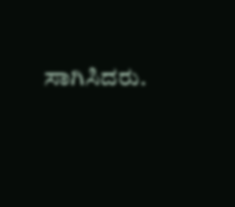ಸಾಗಿಸಿದರು.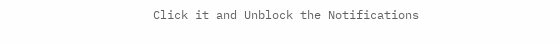Click it and Unblock the Notifications